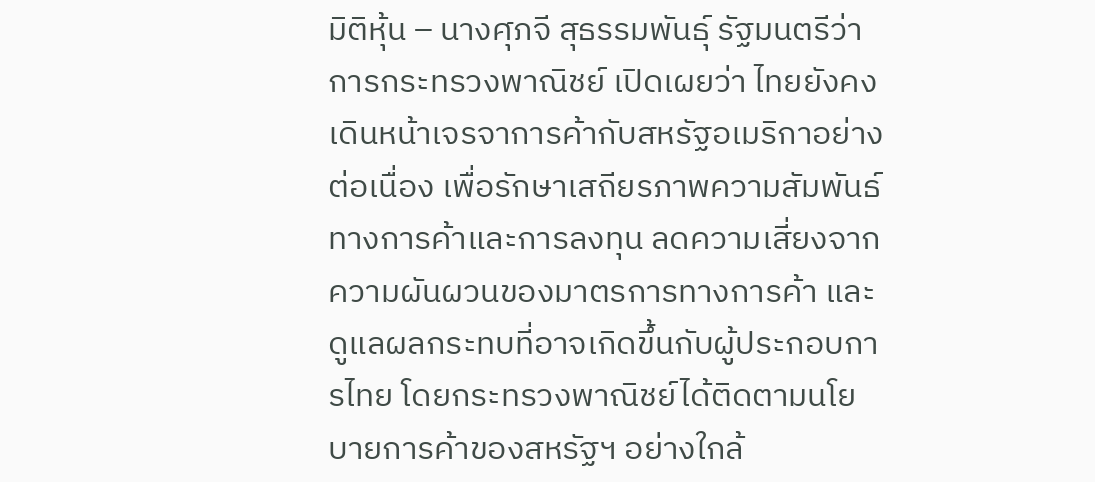มิติหุ้น – นางศุภจี สุธรรมพันธุ์ รัฐมนตรีว่าการกระทรวงพาณิชย์ เปิดเผยว่า ไทยยังคงเดินหน้าเจรจาการค้ากับสหรัฐอเมริกาอย่างต่อเนื่อง เพื่อรักษาเสถียรภาพความสัมพันธ์ทางการค้าและการลงทุน ลดความเสี่ยงจากความผันผวนของมาตรการทางการค้า และดูแลผลกระทบที่อาจเกิดขึ้นกับผู้ประกอบการไทย โดยกระทรวงพาณิชย์ได้ติดตามนโยบายการค้าของสหรัฐฯ อย่างใกล้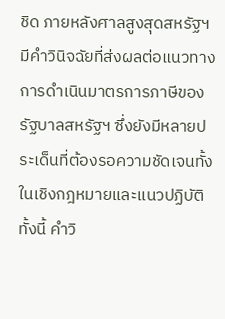ชิด ภายหลังศาลสูงสุดสหรัฐฯ มีคำวินิจฉัยที่ส่งผลต่อแนวทางการดำเนินมาตรการภาษีของรัฐบาลสหรัฐฯ ซึ่งยังมีหลายประเด็นที่ต้องรอความชัดเจนทั้งในเชิงกฎหมายและแนวปฏิบัติ
ทั้งนี้ คำวิ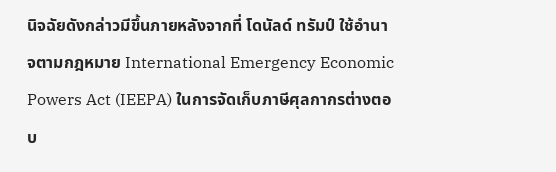นิจฉัยดังกล่าวมีขึ้นภายหลังจากที่ โดนัลด์ ทรัมป์ ใช้อำนาจตามกฎหมาย International Emergency Economic Powers Act (IEEPA) ในการจัดเก็บภาษีศุลกากรต่างตอบ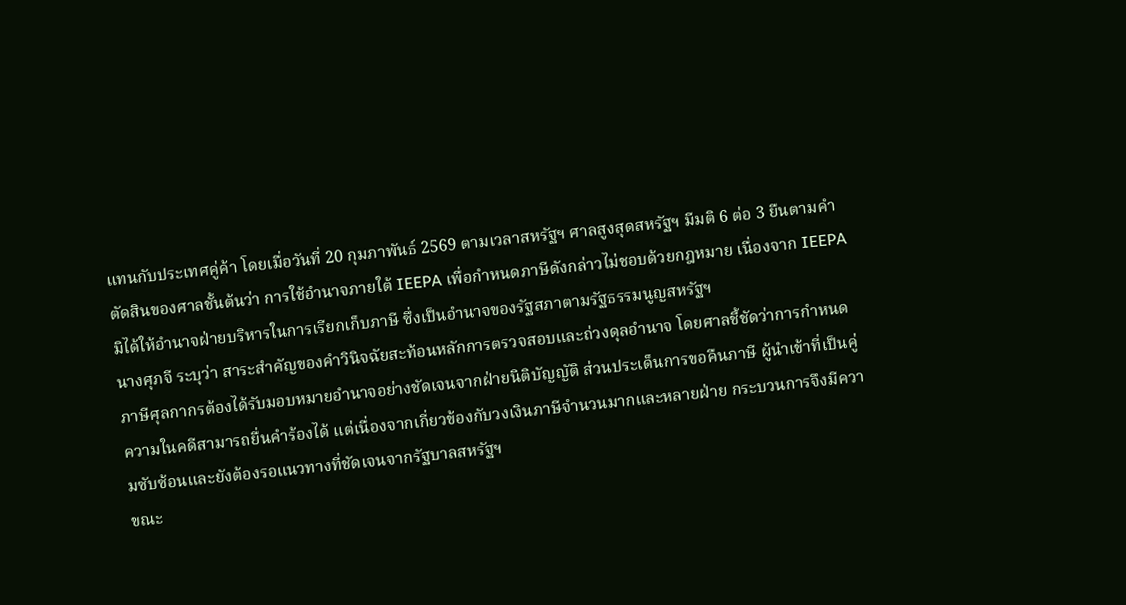แทนกับประเทศคู่ค้า โดยเมื่อวันที่ 20 กุมภาพันธ์ 2569 ตามเวลาสหรัฐฯ ศาลสูงสุดสหรัฐฯ มีมติ 6 ต่อ 3 ยืนตามคำตัดสินของศาลชั้นต้นว่า การใช้อำนาจภายใต้ IEEPA เพื่อกำหนดภาษีดังกล่าวไม่ชอบด้วยกฎหมาย เนื่องจาก IEEPA มิได้ให้อำนาจฝ่ายบริหารในการเรียกเก็บภาษี ซึ่งเป็นอำนาจของรัฐสภาตามรัฐธรรมนูญสหรัฐฯ
นางศุภจี ระบุว่า สาระสำคัญของคำวินิจฉัยสะท้อนหลักการตรวจสอบและถ่วงดุลอำนาจ โดยศาลชี้ชัดว่าการกำหนดภาษีศุลกากรต้องได้รับมอบหมายอำนาจอย่างชัดเจนจากฝ่ายนิติบัญญัติ ส่วนประเด็นการขอคืนภาษี ผู้นำเข้าที่เป็นคู่ความในคดีสามารถยื่นคำร้องได้ แต่เนื่องจากเกี่ยวข้องกับวงเงินภาษีจำนวนมากและหลายฝ่าย กระบวนการจึงมีความซับซ้อนและยังต้องรอแนวทางที่ชัดเจนจากรัฐบาลสหรัฐฯ
ขณะ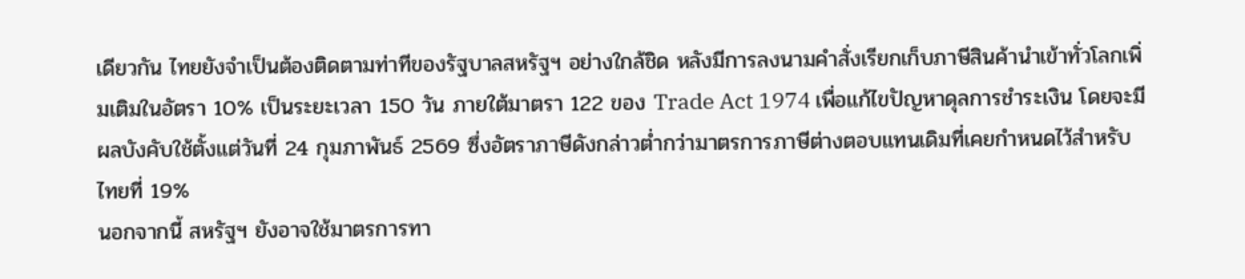เดียวกัน ไทยยังจำเป็นต้องติดตามท่าทีของรัฐบาลสหรัฐฯ อย่างใกล้ชิด หลังมีการลงนามคำสั่งเรียกเก็บภาษีสินค้านำเข้าทั่วโลกเพิ่มเติมในอัตรา 10% เป็นระยะเวลา 150 วัน ภายใต้มาตรา 122 ของ Trade Act 1974 เพื่อแก้ไขปัญหาดุลการชำระเงิน โดยจะมีผลบังคับใช้ตั้งแต่วันที่ 24 กุมภาพันธ์ 2569 ซึ่งอัตราภาษีดังกล่าวต่ำกว่ามาตรการภาษีต่างตอบแทนเดิมที่เคยกำหนดไว้สำหรับไทยที่ 19%
นอกจากนี้ สหรัฐฯ ยังอาจใช้มาตรการทา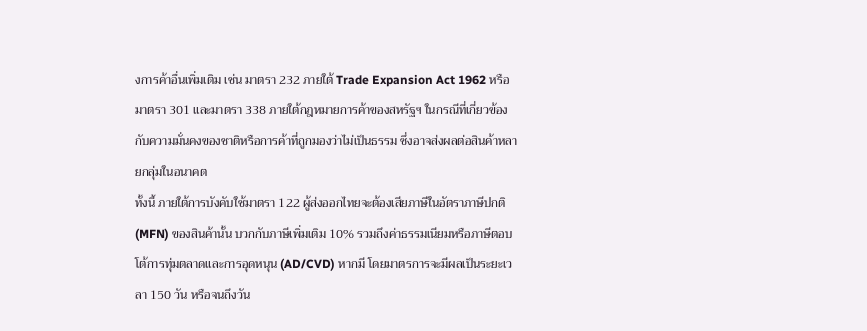งการค้าอื่นเพิ่มเติม เช่น มาตรา 232 ภายใต้ Trade Expansion Act 1962 หรือมาตรา 301 และมาตรา 338 ภายใต้กฎหมายการค้าของสหรัฐฯ ในกรณีที่เกี่ยวข้องกับความมั่นคงของชาติหรือการค้าที่ถูกมองว่าไม่เป็นธรรม ซึ่งอาจส่งผลต่อสินค้าหลายกลุ่มในอนาคต
ทั้งนี้ ภายใต้การบังคับใช้มาตรา 122 ผู้ส่งออกไทยจะต้องเสียภาษีในอัตราภาษีปกติ (MFN) ของสินค้านั้น บวกกับภาษีเพิ่มเติม 10% รวมถึงค่าธรรมเนียมหรือภาษีตอบโต้การทุ่มตลาดและการอุดหนุน (AD/CVD) หากมี โดยมาตรการจะมีผลเป็นระยะเวลา 150 วัน หรือจนถึงวัน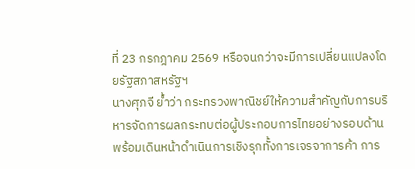ที่ 23 กรกฎาคม 2569 หรือจนกว่าจะมีการเปลี่ยนแปลงโดยรัฐสภาสหรัฐฯ
นางศุภจี ย้ำว่า กระทรวงพาณิชย์ให้ความสำคัญกับการบริหารจัดการผลกระทบต่อผู้ประกอบการไทยอย่างรอบด้าน พร้อมเดินหน้าดำเนินการเชิงรุกทั้งการเจรจาการค้า การ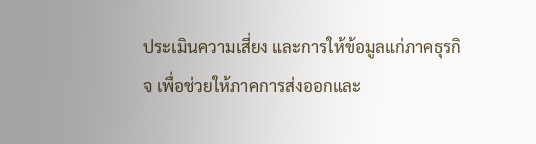ประเมินความเสี่ยง และการให้ข้อมูลแก่ภาคธุรกิจ เพื่อช่วยให้ภาคการส่งออกและ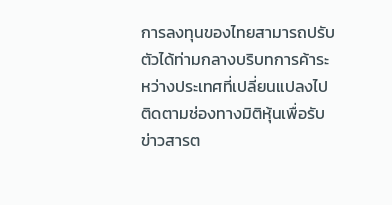การลงทุนของไทยสามารถปรับตัวได้ท่ามกลางบริบทการค้าระหว่างประเทศที่เปลี่ยนแปลงไป
ติดตามช่องทางมิติหุ้นเพื่อรับข่าวสารต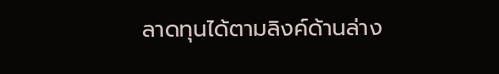ลาดทุนได้ตามลิงค์ด้านล่าง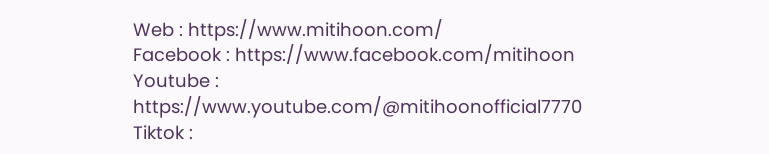Web : https://www.mitihoon.com/
Facebook : https://www.facebook.com/mitihoon
Youtube : https://www.youtube.com/@mitihoonofficial7770
Tiktok :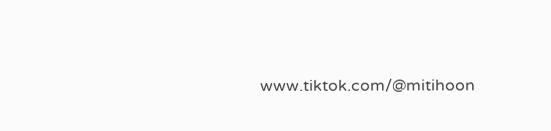www.tiktok.com/@mitihoon